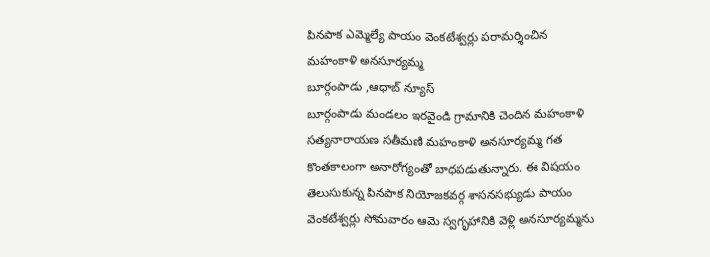పినపాక ఎమ్మెల్యే పాయం వెంకటేశ్వర్లు పరామర్శించిన మహంకాళి అనసూర్యమ్మ
బూర్గంపాడు ,ఆధాబ్ న్యూస్
బూర్గంపాడు మండలం ఇరవైండి గ్రామానికి చెందిన మహంకాళి సత్యనారాయణ సతీమణి మహంకాళి అనసూర్యమ్మ గత కొంతకాలంగా అనారోగ్యంతో బాధపడుతున్నారు. ఈ విషయం తెలుసుకున్న పినపాక నియోజకవర్గ శాసనసభ్యుడు పాయం వెంకటేశ్వర్లు సోమవారం ఆమె స్వగృహానికి వెళ్లి అనసూర్యమ్మను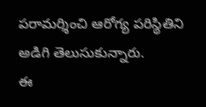పరామర్శించి ఆరోగ్య పరిస్థితిని అడిగి తెలుసుకున్నారు.
ఈ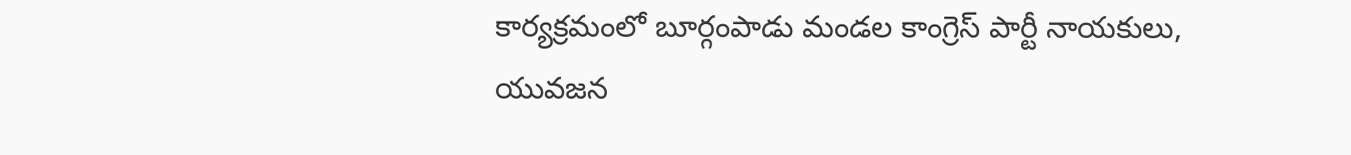కార్యక్రమంలో బూర్గంపాడు మండల కాంగ్రెస్ పార్టీ నాయకులు, యువజన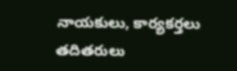నాయకులు, కార్యకర్తలు తదితరులు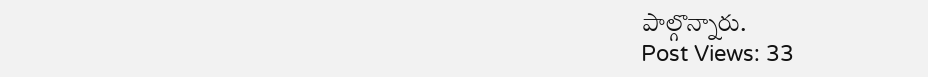పాల్గొన్నారు.
Post Views: 33